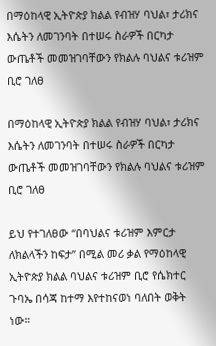በማዕከላዊ ኢትዮጵያ ክልል የብዝሃ ባህል፣ ታሪክና እሴትን ለመገንባት በተሠሩ ስራዎች በርካታ ውጤቶች መመዝገባቸውን የክልሉ ባህልና ቱሪዝም ቢሮ ገለፀ

በማዕከላዊ ኢትዮጵያ ክልል የብዝሃ ባህል፣ ታሪክና እሴትን ለመገንባት በተሠሩ ስራዎች በርካታ ውጤቶች መመዝገባቸውን የክልሉ ባህልና ቱሪዝም ቢሮ ገለፀ

ይህ የተገለፀው “በባህልና ቱሪዝም እምርታ ለክልላችን ከፍታ” በሚል መሪ ቃል የማዕከላዊ ኢትዮጵያ ክልል ባህልና ቱሪዝም ቢሮ የሴክተር ጉባኤ በሳጃ ከተማ እየተከናወነ ባለበት ወቅት ነው።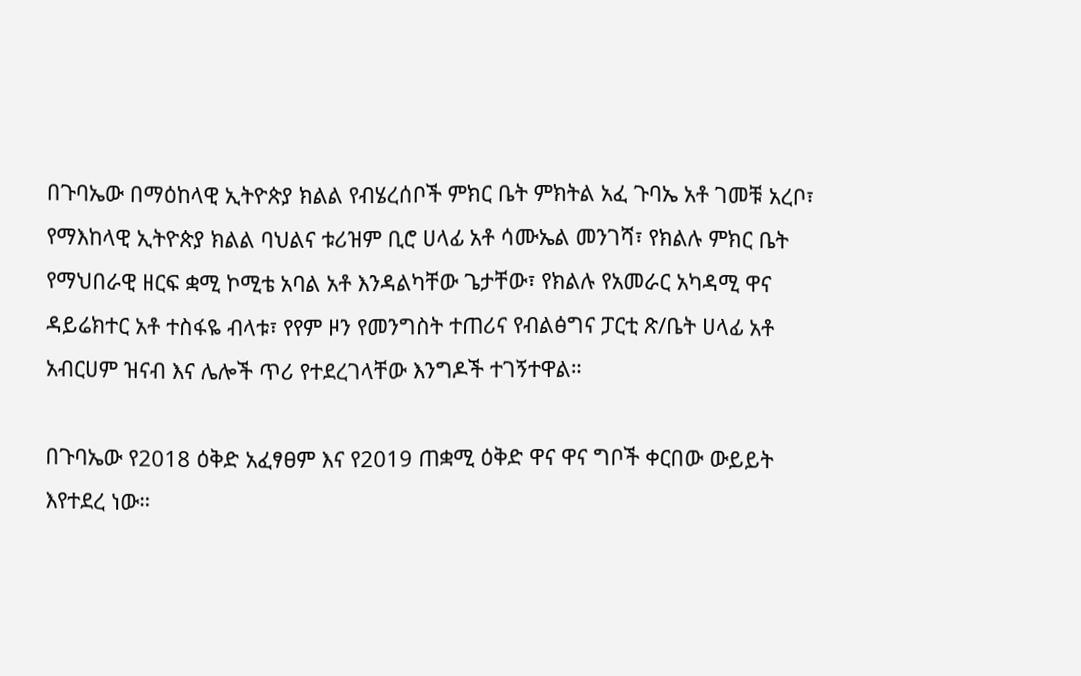በጉባኤው በማዕከላዊ ኢትዮጵያ ክልል የብሄረሰቦች ምክር ቤት ምክትል አፈ ጉባኤ አቶ ገመቹ አረቦ፣ የማእከላዊ ኢትዮጵያ ክልል ባህልና ቱሪዝም ቢሮ ሀላፊ አቶ ሳሙኤል መንገሻ፣ የክልሉ ምክር ቤት የማህበራዊ ዘርፍ ቋሚ ኮሚቴ አባል አቶ እንዳልካቸው ጌታቸው፣ የክልሉ የአመራር አካዳሚ ዋና ዳይሬክተር አቶ ተስፋዬ ብላቱ፣ የየም ዞን የመንግስት ተጠሪና የብልፅግና ፓርቲ ጽ/ቤት ሀላፊ አቶ አብርሀም ዝናብ እና ሌሎች ጥሪ የተደረገላቸው እንግዶች ተገኝተዋል።

በጉባኤው የ2018 ዕቅድ አፈፃፀም እና የ2019 ጠቋሚ ዕቅድ ዋና ዋና ግቦች ቀርበው ውይይት እየተደረ ነው።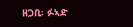ዘጋቢ፡ ፉኣድ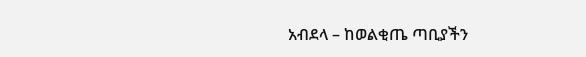አብደላ – ከወልቂጤ ጣቢያችን